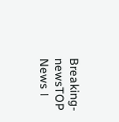Breaking-newsTOP News ।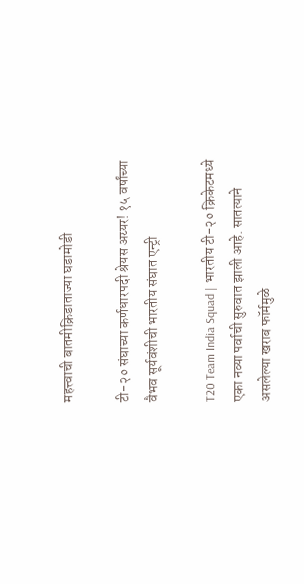महत्त्वाची बातमीक्रिडाताज्या घडामोडी

टी-२० संघाच्या कर्णधारपदी श्रेयस अय्यर! १५ वर्षांच्या वैभव सूर्यवंशीची भारतीय संघात एन्ट्री

T20 Team India Squad | भारतीय टी-२० क्रिकेटमध्ये एका नव्या पर्वाची सुरुवात झाली आहे. सातत्याने असलेल्या खराब फॉर्ममुळे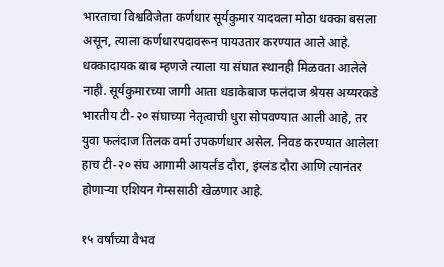भारताचा विश्वविजेता कर्णधार सूर्यकुमार यादवला मोठा धक्का बसला असून, त्याला कर्णधारपदावरून पायउतार करण्यात आले आहे. धक्कादायक बाब म्हणजे त्याला या संघात स्थानही मिळवता आलेले नाही. सूर्यकुमारच्या जागी आता धडाकेबाज फलंदाज श्रेयस अय्यरकडे भारतीय टी-२० संघाच्या नेतृत्वाची धुरा सोपवण्यात आली आहे, तर युवा फलंदाज तिलक वर्मा उपकर्णधार असेल. निवड करण्यात आलेला हाच टी-२० संघ आगामी आयर्लंड दौरा, इंग्लंड दौरा आणि त्यानंतर होणाऱ्या एशियन गेम्ससाठी खेळणार आहे.

१५ वर्षांच्या वैभव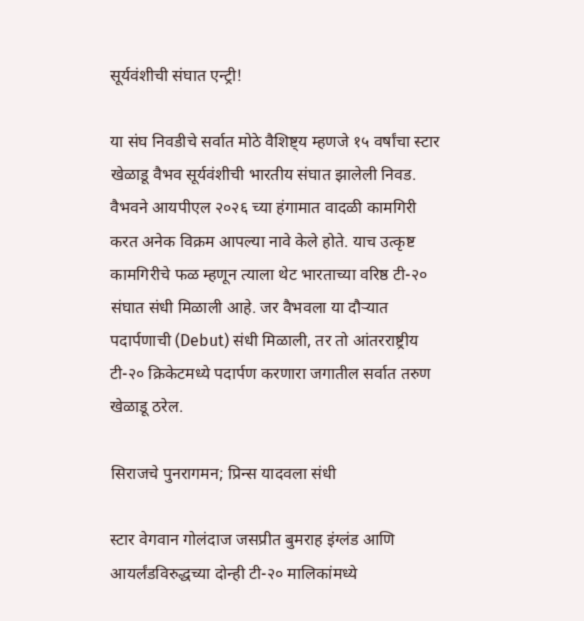सूर्यवंशीची संघात एन्ट्री!

या संघ निवडीचे सर्वात मोठे वैशिष्ट्य म्हणजे १५ वर्षांचा स्टार खेळाडू वैभव सूर्यवंशीची भारतीय संघात झालेली निवड. वैभवने आयपीएल २०२६ च्या हंगामात वादळी कामगिरी करत अनेक विक्रम आपल्या नावे केले होते. याच उत्कृष्ट कामगिरीचे फळ म्हणून त्याला थेट भारताच्या वरिष्ठ टी-२० संघात संधी मिळाली आहे. जर वैभवला या दौऱ्यात पदार्पणाची (Debut) संधी मिळाली, तर तो आंतरराष्ट्रीय टी-२० क्रिकेटमध्ये पदार्पण करणारा जगातील सर्वात तरुण खेळाडू ठरेल.

सिराजचे पुनरागमन; प्रिन्स यादवला संधी

स्टार वेगवान गोलंदाज जसप्रीत बुमराह इंग्लंड आणि आयर्लंडविरुद्धच्या दोन्ही टी-२० मालिकांमध्ये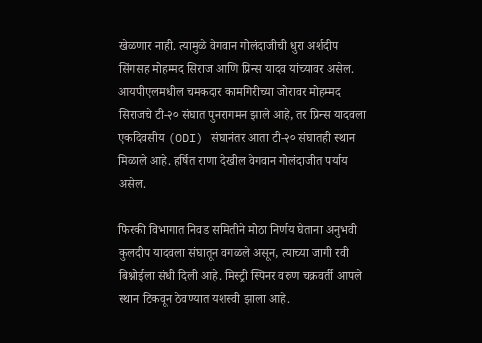खेळणार नाही. त्यामुळे वेगवान गोलंदाजीची धुरा अर्शदीप सिंगसह मोहम्मद सिराज आणि प्रिन्स यादव यांच्यावर असेल. आयपीएलमधील चमकदार कामगिरीच्या जोरावर मोहम्मद सिराजचे टी-२० संघात पुनरागमन झाले आहे, तर प्रिन्स यादवला एकदिवसीय (ODI) संघानंतर आता टी-२० संघातही स्थान मिळाले आहे. हर्षित राणा देखील वेगवान गोलंदाजीत पर्याय असेल.

फिरकी विभागात निवड समितीने मोठा निर्णय घेताना अनुभवी कुलदीप यादवला संघातून वगळले असून, त्याच्या जागी रवी बिश्नोईला संधी दिली आहे. मिस्ट्री स्पिनर वरुण चक्रवर्ती आपले स्थान टिकवून ठेवण्यात यशस्वी झाला आहे.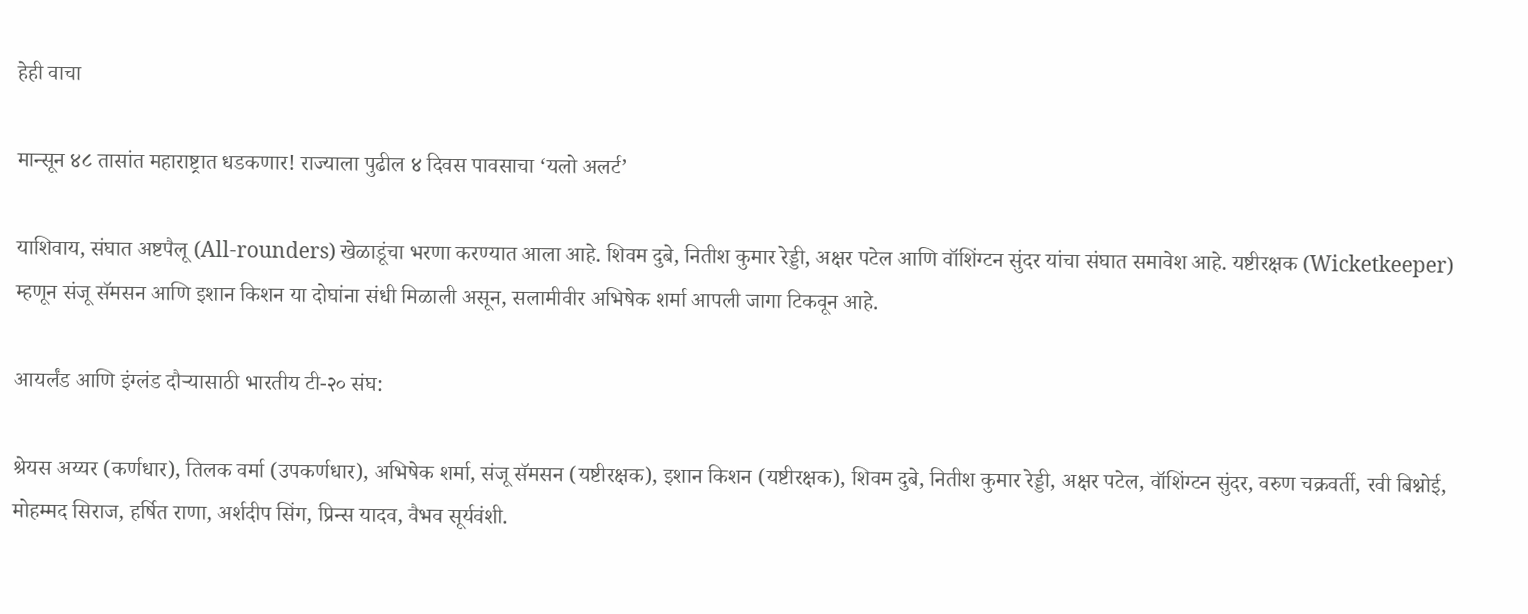हेही वाचा

मान्सून ४८ तासांत महाराष्ट्रात धडकणार! राज्याला पुढील ४ दिवस पावसाचा ‘यलो अलर्ट’

याशिवाय, संघात अष्टपैलू (All-rounders) खेळाडूंचा भरणा करण्यात आला आहे. शिवम दुबे, नितीश कुमार रेड्डी, अक्षर पटेल आणि वॉशिंग्टन सुंदर यांचा संघात समावेश आहे. यष्टीरक्षक (Wicketkeeper) म्हणून संजू सॅमसन आणि इशान किशन या दोघांना संधी मिळाली असून, सलामीवीर अभिषेक शर्मा आपली जागा टिकवून आहे.

आयर्लंड आणि इंग्लंड दौऱ्यासाठी भारतीय टी-२० संघ:

श्रेयस अय्यर (कर्णधार), तिलक वर्मा (उपकर्णधार), अभिषेक शर्मा, संजू सॅमसन (यष्टीरक्षक), इशान किशन (यष्टीरक्षक), शिवम दुबे, नितीश कुमार रेड्डी, अक्षर पटेल, वॉशिंग्टन सुंदर, वरुण चक्रवर्ती, रवी बिश्नोई, मोहम्मद सिराज, हर्षित राणा, अर्शदीप सिंग, प्रिन्स यादव, वैभव सूर्यवंशी.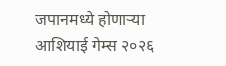जपानमध्ये होणाऱ्या आशियाई गेम्स २०२६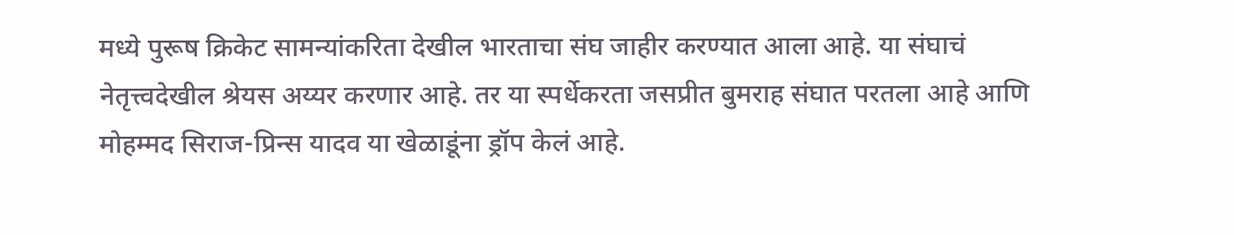मध्ये पुरूष क्रिकेट सामन्यांकरिता देखील भारताचा संघ जाहीर करण्यात आला आहे. या संघाचं नेतृत्त्वदेखील श्रेयस अय्यर करणार आहे. तर या स्पर्धेकरता जसप्रीत बुमराह संघात परतला आहे आणि मोहम्मद सिराज-प्रिन्स यादव या खेळाडूंना ड्रॉप केलं आहे.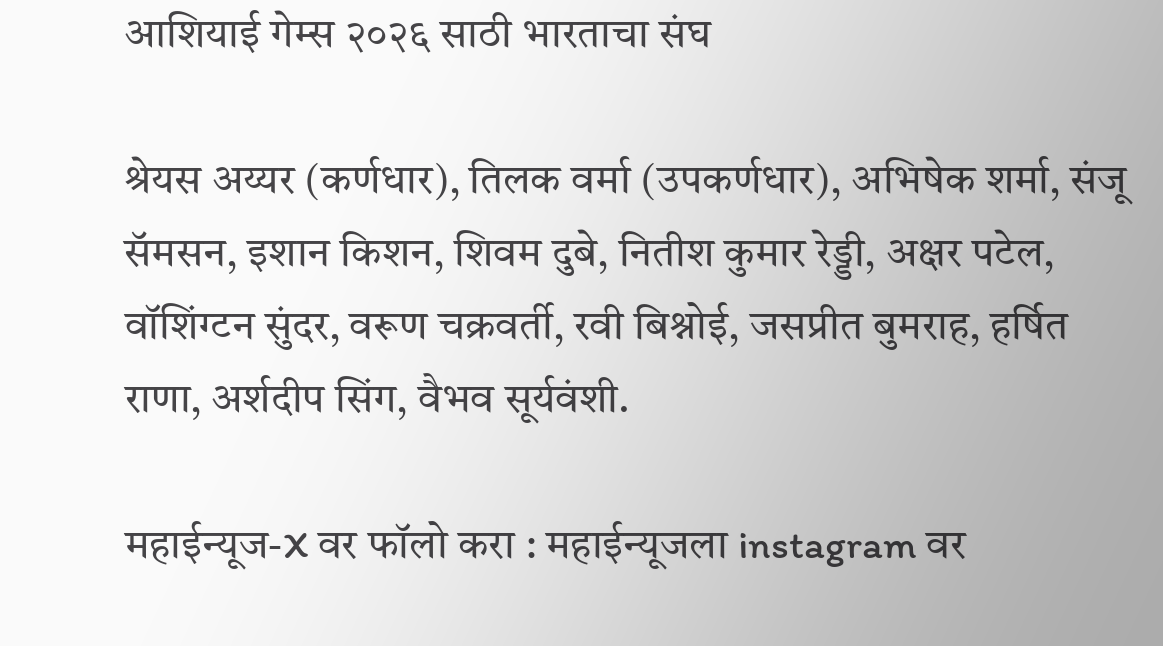आशियाई गेम्स २०२६ साठी भारताचा संघ

श्रेयस अय्यर (कर्णधार), तिलक वर्मा (उपकर्णधार), अभिषेक शर्मा, संजू सॅमसन, इशान किशन, शिवम दुबे, नितीश कुमार रेड्डी, अक्षर पटेल, वॉशिंग्टन सुंदर, वरूण चक्रवर्ती, रवी बिश्नोई, जसप्रीत बुमराह, हर्षित राणा, अर्शदीप सिंग, वैभव सूर्यवंशी.

महाईन्यूज-X वर फॉलो करा : महाईन्यूजला instagram वर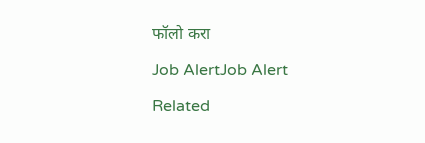फॉलो करा

Job AlertJob Alert

Related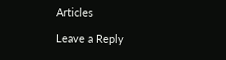Articles

Leave a Reply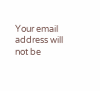Your email address will not be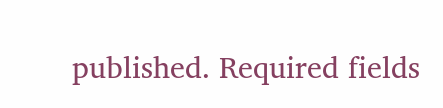published. Required fields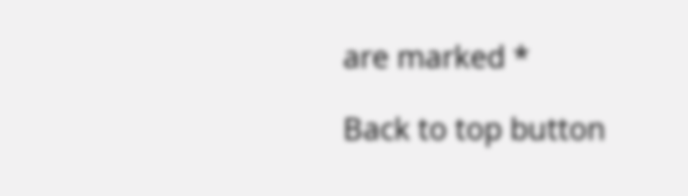are marked *

Back to top button